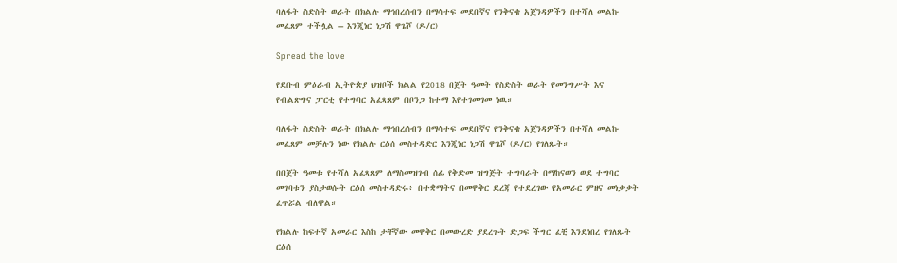ባለፋት ስድስት ወራት በክልሉ ማኅበረሰብን በማሳተፍ መደበኛና የንቅናቄ አጀንዳዎችን በተሻለ መልኩ መፈጸም ተችሏል – እንጂነር ነጋሽ ዋጌሾ (ዶ/ር)

Spread the love

የደቡብ ምዕራብ ኢትዮጵያ ህዝቦች ክልል የ2018 በጀት ዓመት የስድስት ወራት የመንግሥት እና የብልጽግና ፓርቲ የተግባር አፈጻጸም በቦንጋ ከተማ እየተገመገመ ነዉ።

ባለፋት ስድስት ወራት በክልሉ ማኅበረሰብን በማሳተፍ መደበኛና የንቅናቄ አጀንዳዎችን በተሻለ መልኩ መፈጸም መቻሉን ነው የክልሉ ርዕሰ መስተዳድር እንጂነር ነጋሽ ዋጌሾ (ዶ/ር) የገለጹት።

በበጀት ዓመቱ የተሻለ አፈጻጸም ለማስመዝገብ ሰፊ የቅድመ ዝግጅት ተግባራት በማከናወን ወደ ተግባር መገባቱን ያስታወሱት ርዕሰ መስተዳድሩ፥ በተቋማትና በመዋቅር ደረጃ የተደረገው የአመራር ምዘና መነቃቃት ፈጥሯል ብለዋል።

የክልሉ ከፍተኛ አመራር እስከ ታቸኛው መዋቅር በመውረድ ያደረጉት ድጋፍ ችግር ፈቺ እንደነበረ የገለጹት ርዕሰ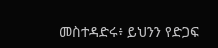መስተዳድሩ፥ ይህንን የድጋፍ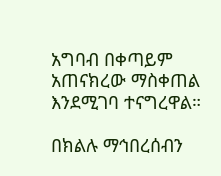አግባብ በቀጣይም አጠናክረው ማስቀጠል እንደሚገባ ተናግረዋል።

በክልሉ ማኅበረሰብን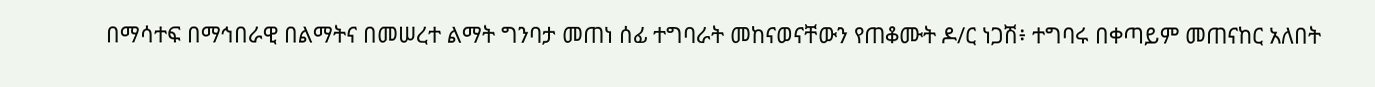በማሳተፍ በማኅበራዊ በልማትና በመሠረተ ልማት ግንባታ መጠነ ሰፊ ተግባራት መከናወናቸውን የጠቆሙት ዶ/ር ነጋሽ፥ ተግባሩ በቀጣይም መጠናከር አለበት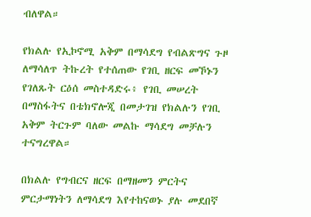ብለዋል።

የክልሉ የኢኮኖሚ አቅም በማሳደግ የብልጽግና ጉዞ ለማሳለጥ ትኩረት የተሰጠው የገቢ ዘርፍ መኾኑን የገለጹት ርዕሰ መስተዳድሩ፥ የገቢ መሠረት በማስፋትና በቴክኖሎጂ በመታገዝ የክልሉን የገቢ አቅም ትርጉም ባለው መልኩ ማሳደግ መቻሉን ተናግረዋል።

በክልሉ የግብርና ዘርፍ በማዘመን ምርትና ምርታማነትን ለማሳደግ እየተከናወኑ ያሉ መደበኛ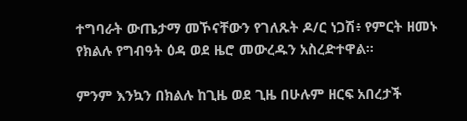ተግባራት ውጤታማ መኾናቸውን የገለጹት ዶ/ር ነጋሽ፥ የምርት ዘመኑ የክልሉ የግብዓት ዕዳ ወደ ዜሮ መውረዱን አስረድተዋል።

ምንም እንኳን በክልሉ ከጊዜ ወደ ጊዜ በሁሉም ዘርፍ አበረታች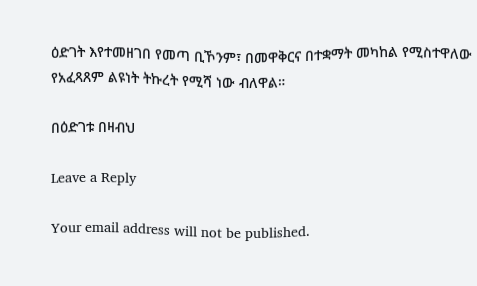ዕድገት እየተመዘገበ የመጣ ቢኾንም፣ በመዋቅርና በተቋማት መካከል የሚስተዋለው የአፈጻጸም ልዩነት ትኩረት የሚሻ ነው ብለዋል።

በዕድገቱ በዛብህ

Leave a Reply

Your email address will not be published.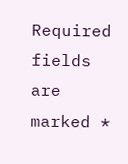Required fields are marked *